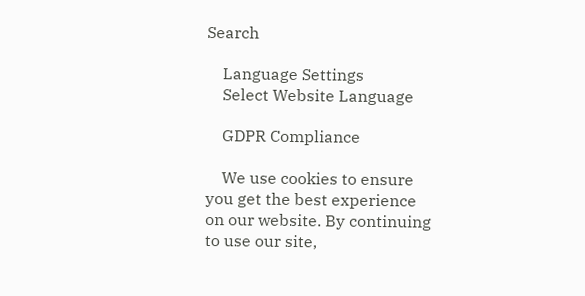Search

    Language Settings
    Select Website Language

    GDPR Compliance

    We use cookies to ensure you get the best experience on our website. By continuing to use our site,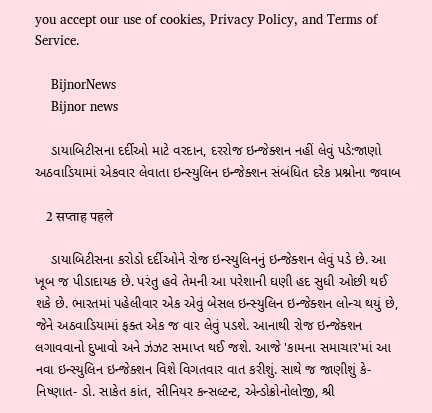you accept our use of cookies, Privacy Policy, and Terms of Service.

    BijnorNews
    Bijnor news

    ડાયાબિટીસના દર્દીઓ માટે વરદાન, દરરોજ ઇન્જેક્શન નહીં લેવું પડે:જાણો અઠવાડિયામાં એકવાર લેવાતા ઇન્સ્યુલિન ઇન્જેક્શન સંબંધિત દરેક પ્રશ્નોના જવાબ

    2 सप्ताह पहले

    ડાયાબિટીસના કરોડો દર્દીઓને રોજ ઇન્સ્યુલિનનું ઇન્જેક્શન લેવું પડે છે. આ ખૂબ જ પીડાદાયક છે. પરંતુ હવે તેમની આ પરેશાની ઘણી હદ સુધી ઓછી થઈ શકે છે. ભારતમાં પહેલીવાર એક એવું બેસલ ઇન્સ્યુલિન ઇન્જેક્શન લોન્ચ થયું છે, જેને અઠવાડિયામાં ફક્ત એક જ વાર લેવું પડશે. આનાથી રોજ ઇન્જેક્શન લગાવવાનો દુખાવો અને ઝંઝટ સમાપ્ત થઈ જશે. આજે 'કામના સમાચાર'માં આ નવા ઇન્સ્યુલિન ઇન્જેક્શન વિશે વિગતવાર વાત કરીશું. સાથે જ જાણીશું કે- નિષ્ણાત- ડો. સાકેત કાંત, સીનિયર કન્સલ્ટન્ટ, એન્ડોક્રોનોલોજી, શ્રી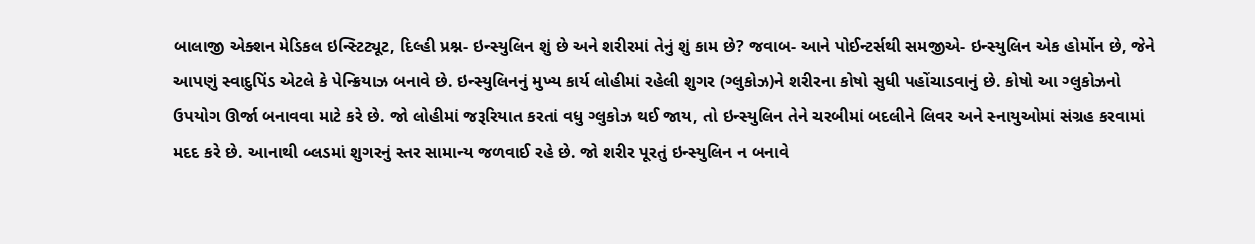બાલાજી એક્શન મેડિકલ ઇન્સ્ટિટ્યૂટ, દિલ્હી પ્રશ્ન- ઇન્સ્યુલિન શું છે અને શરીરમાં તેનું શું કામ છે? જવાબ- આને પોઈન્ટર્સથી સમજીએ- ઇન્સ્યુલિન એક હોર્મોન છે, જેને આપણું સ્વાદુપિંડ એટલે કે પેન્ક્રિયાઝ બનાવે છે. ઇન્સ્યુલિનનું મુખ્ય કાર્ય લોહીમાં રહેલી શુગર (ગ્લુકોઝ)ને શરીરના કોષો સુધી પહોંચાડવાનું છે. કોષો આ ગ્લુકોઝનો ઉપયોગ ઊર્જા બનાવવા માટે કરે છે. જો લોહીમાં જરૂરિયાત કરતાં વધુ ગ્લુકોઝ થઈ જાય, તો ઇન્સ્યુલિન તેને ચરબીમાં બદલીને લિવર અને સ્નાયુઓમાં સંગ્રહ કરવામાં મદદ કરે છે. આનાથી બ્લડમાં શુગરનું સ્તર સામાન્ય જળવાઈ રહે છે. જો શરીર પૂરતું ઇન્સ્યુલિન ન બનાવે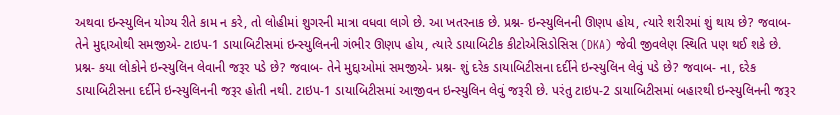અથવા ઇન્સ્યુલિન યોગ્ય રીતે કામ ન કરે, તો લોહીમાં શુગરની માત્રા વધવા લાગે છે. આ ખતરનાક છે. પ્રશ્ન- ઇન્સ્યુલિનની ઊણપ હોય, ત્યારે શરીરમાં શું થાય છે? જવાબ- તેને મુદ્દાઓથી સમજીએ- ટાઇપ-1 ડાયાબિટીસમાં ઇન્સ્યુલિનની ગંભીર ઊણપ હોય, ત્યારે ડાયાબિટીક કીટોએસિડોસિસ (DKA) જેવી જીવલેણ સ્થિતિ પણ થઈ શકે છે. પ્રશ્ન- કયા લોકોને ઇન્સ્યુલિન લેવાની જરૂર પડે છે? જવાબ- તેને મુદ્દાઓમાં સમજીએ- પ્રશ્ન- શું દરેક ડાયાબિટીસના દર્દીને ઇન્સ્યુલિન લેવું પડે છે? જવાબ- ના, દરેક ડાયાબિટીસના દર્દીને ઇન્સ્યુલિનની જરૂર હોતી નથી. ટાઇપ-1 ડાયાબિટીસમાં આજીવન ઇન્સ્યુલિન લેવું જરૂરી છે. પરંતુ ટાઇપ-2 ડાયાબિટીસમાં બહારથી ઇન્સ્યુલિનની જરૂર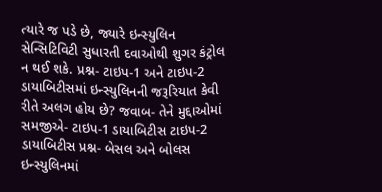ત્યારે જ પડે છે, જ્યારે ઇન્સ્યુલિન સેન્સિટિવિટી સુધારતી દવાઓથી શુગર કંટ્રોલ ન થઈ શકે. પ્રશ્ન- ટાઇપ-1 અને ટાઇપ-2 ડાયાબિટીસમાં ઇન્સ્યુલિનની જરૂરિયાત કેવી રીતે અલગ હોય છે? જવાબ- તેને મુદ્દાઓમાં સમજીએ- ટાઇપ-1 ડાયાબિટીસ ટાઇપ-2 ડાયાબિટીસ પ્રશ્ન- બેસલ અને બોલસ ઇન્સ્યુલિનમાં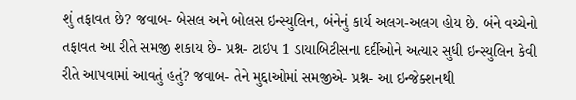શું તફાવત છે? જવાબ- બેસલ અને બોલસ ઇન્સ્યુલિન, બંનેનું કાર્ય અલગ-અલગ હોય છે. બંને વચ્ચેનો તફાવત આ રીતે સમજી શકાય છે- પ્રશ્ન- ટાઇપ 1 ડાયાબિટીસના દર્દીઓને અત્યાર સુધી ઇન્સ્યુલિન કેવી રીતે આપવામાં આવતું હતું? જવાબ- તેને મુદ્દાઓમાં સમજીએ- પ્રશ્ન- આ ઇન્જેક્શનથી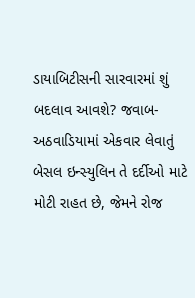ડાયાબિટીસની સારવારમાં શું બદલાવ આવશે? જવાબ- અઠવાડિયામાં એકવાર લેવાતું બેસલ ઇન્સ્યુલિન તે દર્દીઓ માટે મોટી રાહત છે, જેમને રોજ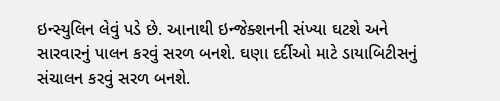ઇન્સ્યુલિન લેવું પડે છે. આનાથી ઇન્જેક્શનની સંખ્યા ઘટશે અને સારવારનું પાલન કરવું સરળ બનશે. ઘણા દર્દીઓ માટે ડાયાબિટીસનું સંચાલન કરવું સરળ બનશે.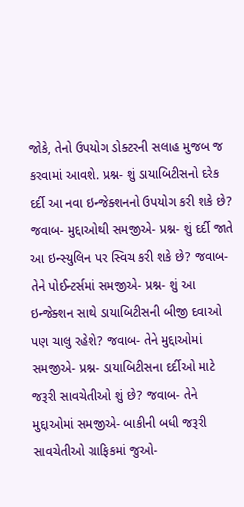જોકે, તેનો ઉપયોગ ડોક્ટરની સલાહ મુજબ જ કરવામાં આવશે. પ્રશ્ન- શું ડાયાબિટીસનો દરેક દર્દી આ નવા ઇન્જેક્શનનો ઉપયોગ કરી શકે છે? જવાબ- મુદ્દાઓથી સમજીએ- પ્રશ્ન- શું દર્દી જાતે આ ઇન્સ્યુલિન પર સ્વિચ કરી શકે છે? જવાબ- તેને પોઈન્ટર્સમાં સમજીએ- પ્રશ્ન- શું આ ઇન્જેક્શન સાથે ડાયાબિટીસની બીજી દવાઓ પણ ચાલુ રહેશે? જવાબ- તેને મુદ્દાઓમાં સમજીએ- પ્રશ્ન- ડાયાબિટીસના દર્દીઓ માટે જરૂરી સાવચેતીઓ શું છે? જવાબ- તેને મુદ્દાઓમાં સમજીએ- બાકીની બધી જરૂરી સાવચેતીઓ ગ્રાફિકમાં જુઓ-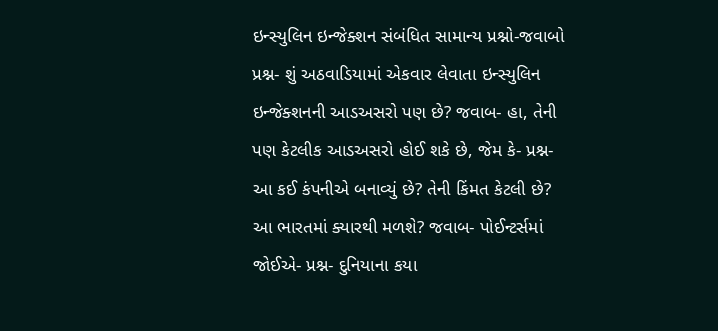ઇન્સ્યુલિન ઇન્જેક્શન સંબંધિત સામાન્ય પ્રશ્નો-જવાબો પ્રશ્ન- શું અઠવાડિયામાં એકવાર લેવાતા ઇન્સ્યુલિન ઇન્જેક્શનની આડઅસરો પણ છે? જવાબ- હા, તેની પણ કેટલીક આડઅસરો હોઈ શકે છે, જેમ કે- પ્રશ્ન- આ કઈ કંપનીએ બનાવ્યું છે? તેની કિંમત કેટલી છે? આ ભારતમાં ક્યારથી મળશે? જવાબ- પોઈન્ટર્સમાં જોઈએ- પ્રશ્ન- દુનિયાના કયા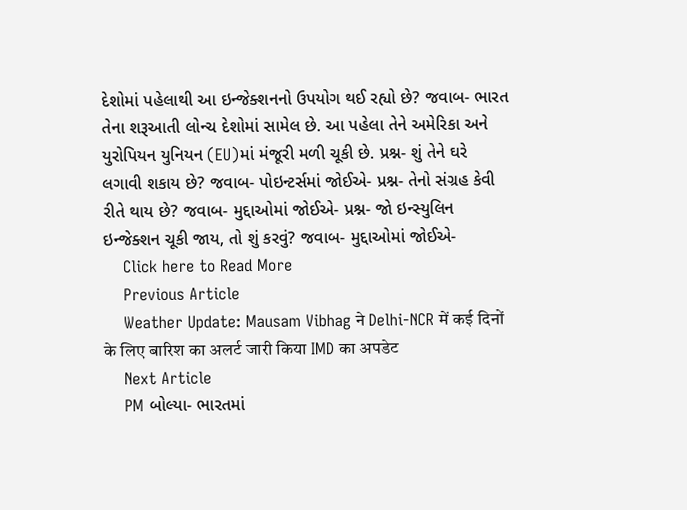દેશોમાં પહેલાથી આ ઇન્જેક્શનનો ઉપયોગ થઈ રહ્યો છે? જવાબ- ભારત તેના શરૂઆતી લોન્ચ દેશોમાં સામેલ છે. આ પહેલા તેને અમેરિકા અને યુરોપિયન યુનિયન (EU)માં મંજૂરી મળી ચૂકી છે. પ્રશ્ન- શું તેને ઘરે લગાવી શકાય છે? જવાબ- પોઇન્ટર્સમાં જોઈએ- પ્રશ્ન- તેનો સંગ્રહ કેવી રીતે થાય છે? જવાબ- મુદ્દાઓમાં જોઈએ- પ્રશ્ન- જો ઇન્સ્યુલિન ઇન્જેક્શન ચૂકી જાય, તો શું કરવું? જવાબ- મુદ્દાઓમાં જોઈએ-
    Click here to Read More
    Previous Article
    Weather Update: Mausam Vibhag ने Delhi-NCR में कई दिनों के लिए बारिश का अलर्ट जारी किया IMD का अपडेट
    Next Article
    PM બોલ્યા- ભારતમાં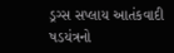ડ્રગ્સ સપ્લાય આતંકવાદી ષડયંત્રનો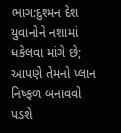ભાગ:દુશ્મન દેશ યુવાનોને નશામાં ધકેલવા માંગે છે; આપણે તેમનો પ્લાન નિષ્ફળ બનાવવો પડશે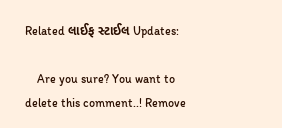Related લાઈફ સ્ટાઈલ Updates:

    Are you sure? You want to delete this comment..! Remove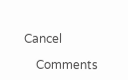Cancel

    Comments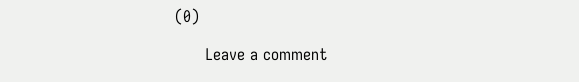(0)

      Leave a comment